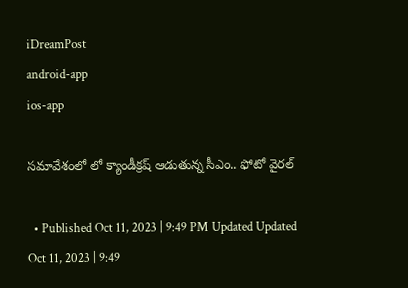iDreamPost
android-app
ios-app

సమావేశంలో లో క్యాండీక్రష్ ఆడుతున్న సీఎం.. ఫోటో వైరల్

  • Published Oct 11, 2023 | 9:49 PM Updated Updated Oct 11, 2023 | 9:49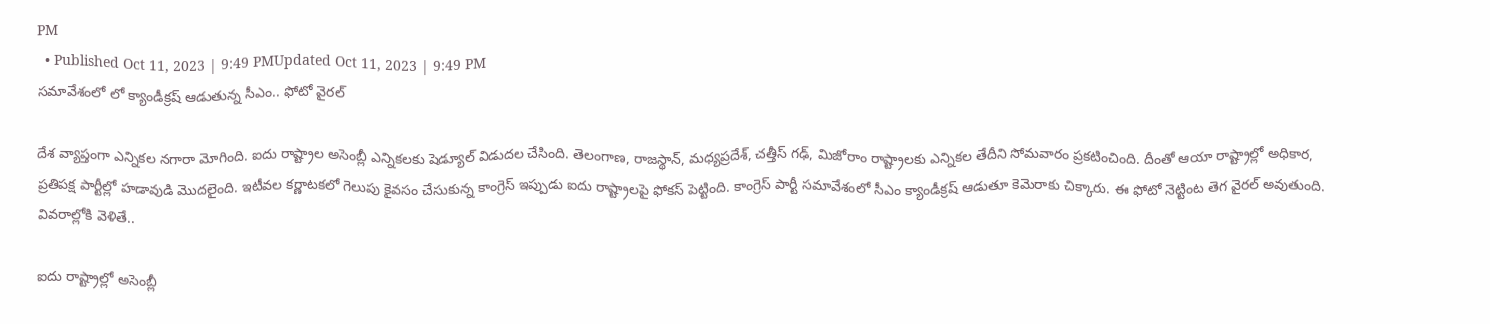PM
  • Published Oct 11, 2023 | 9:49 PMUpdated Oct 11, 2023 | 9:49 PM
సమావేశంలో లో క్యాండీక్రష్ ఆడుతున్న సీఎం.. ఫోటో వైరల్

దేశ వ్యాప్తంగా ఎన్నికల నగారా మోగింది. ఐదు రాష్ట్రాల అసెంబ్లీ ఎన్నికలకు షెడ్యూల్ విడుదల చేసింది. తెలంగాణ, రాజస్థాన్, మధ్యప్రదేశ్, చత్తీస్ గఢ్, మిజోరాం రాష్ట్రాలకు ఎన్నికల తేదీని సోమవారం ప్రకటించింది. దీంతో ఆయా రాష్ట్రాల్లో అధికార, ప్రతిపక్ష పార్టీల్లో హడావుడి మొదలైంది. ఇటీవల కర్ణాటకలో గెలుపు కైవసం చేసుకున్న కాంగ్రెస్ ఇప్పుడు ఐదు రాష్ట్రాలపై ఫోకస్ పెట్టింది. కాంగ్రెస్ పార్టీ సమావేశంలో సీఎం క్యాండీ‌క్రష్ ఆడుతూ కెమెరాకు చిక్కారు. ఈ ఫోటో నెట్టింట తెగ వైరల్ అవుతుంది. వివరాల్లోకి వెళితే..

ఐదు రాష్ట్రాల్లో అసెంబ్లీ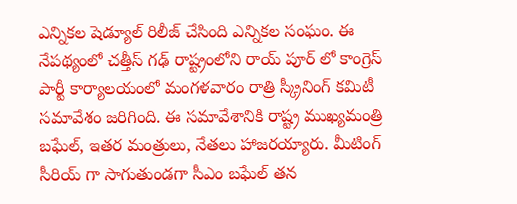ఎన్నికల షెడ్యూల్ రిలీజ్ చేసింది ఎన్నికల సంఘం. ఈ నేపథ్యంలో చత్తీస్ గఢ్ రాష్ట్రంలోని రాయ్ పూర్ లో కాంగ్రెస్ పార్టీ కార్యాలయంలో మంగళవారం రాత్రి స్క్రీనింగ్ కమిటీ సమావేశం జరిగింది. ఈ సమావేశానికి రాష్ట్ర ముఖ్యమంత్రి బఘేల్, ఇతర మంత్రులు, నేతలు హాజరయ్యారు. మీటింగ్ సీరియ్ గా సాగుతుండగా సీఎం బఘేల్ తన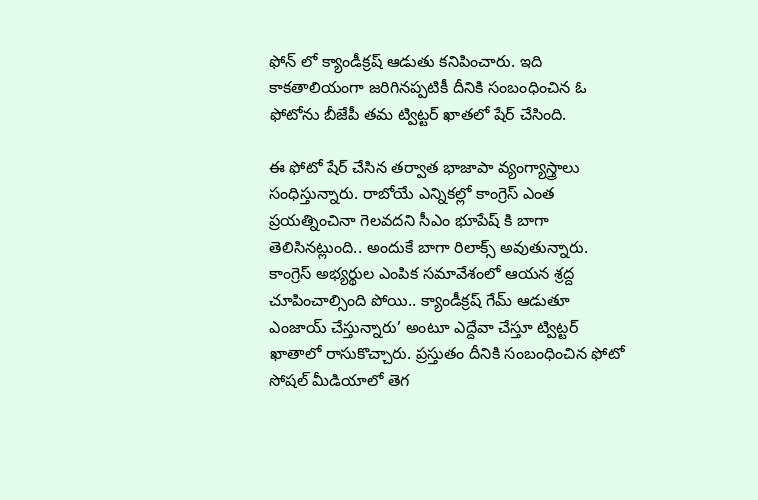ఫోన్ లో క్యాండీక్రష్ ఆడుతు కనిపించారు. ఇది కాకతాలియంగా జరిగినప్పటికీ దీనికి సంబంధించిన ఓ ఫోటోను బీజేపీ తమ ట్విట్టర్ ఖాతలో షేర్ చేసింది.

ఈ ఫోటో షేర్ చేసిన తర్వాత భాజాపా వ్యంగ్యాస్త్రాలు సంధిస్తున్నారు. రాబోయే ఎన్నికల్లో కాంగ్రెస్ ఎంత ప్రయత్నించినా గెలవదని సీఎం భూపేష్ కి బాగా తెలిసినట్లుంది.. అందుకే బాగా రిలాక్స్ అవుతున్నారు. కాంగ్రెస్ అభ్యర్థుల ఎంపిక సమావేశంలో ఆయన శ్రద్ద చూపించాల్సింది పోయి.. క్యాండీక్రష్ గేమ్ ఆడుతూ ఎంజాయ్ చేస్తున్నారు’ అంటూ ఎద్దేవా చేస్తూ ట్విట్టర్ ఖాతాలో రాసుకొచ్చారు. ప్రస్తుతం దీనికి సంబంధించిన ఫోటో సోషల్ మీడియాలో తెగ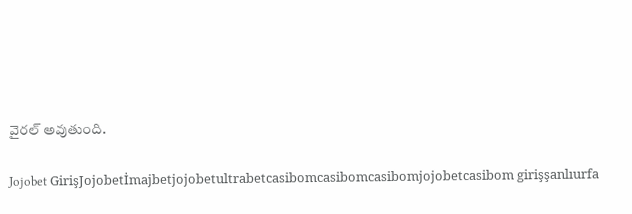వైరల్ అవుతుంది.

Jojobet GirişJojobetİmajbetjojobetultrabetcasibomcasibomcasibomjojobetcasibom girişşanlıurfa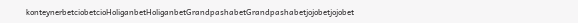konteynerbetciobetcioHoliganbetHoliganbetGrandpashabetGrandpashabetjojobetjojobet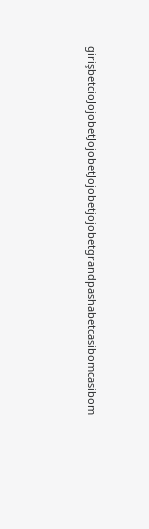girişbetcioJojobetJojobetJojobetjojobetgrandpashabetcasibomcasibom